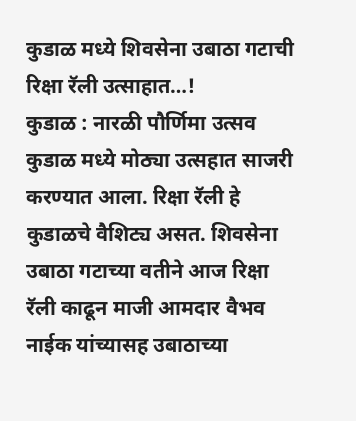कुडाळ मध्ये शिवसेना उबाठा गटाची रिक्षा रॅली उत्साहात…!
कुडाळ : नारळी पौर्णिमा उत्सव कुडाळ मध्ये मोठ्या उत्सहात साजरी करण्यात आला. रिक्षा रॅली हे कुडाळचे वैशिट्य असत. शिवसेना उबाठा गटाच्या वतीने आज रिक्षा रॅली काढून माजी आमदार वैभव नाईक यांच्यासह उबाठाच्या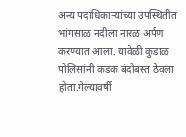अन्य पदाधिकाऱ्यांच्या उपस्थितीत भांगसाळ नदीला नारळ अर्पण करण्यात आला. यावेळी कुडाळ पोलिसांनी कडक बंदोबस्त ठेवला होता.गेल्यावर्षी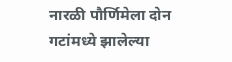नारळी पौर्णिमेला दोन गटांमध्ये झालेल्या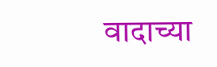वादाच्या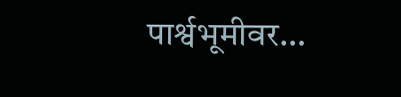पार्श्वभूमीवर…